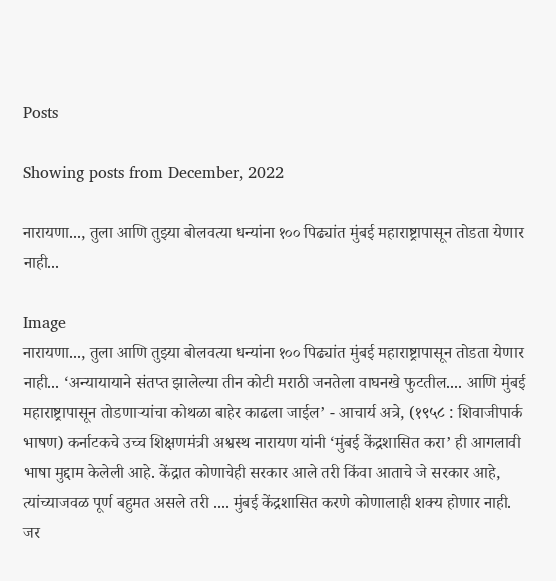Posts

Showing posts from December, 2022

नारायणा..., तुला आणि तुझ्या बोलवत्या धन्यांना १०० पिढ्यांत मुंबई महाराष्ट्रापासून तोडता येणार नाही...

Image
नारायणा..., तुला आणि तुझ्या बोलवत्या धन्यांना १०० पिढ्यांत मुंबई महाराष्ट्रापासून तोडता येणार नाही... ‘अन्यायायाने संतप्त झालेल्या तीन कोटी मराठी जनतेला वाघनखे फुटतील.... आणि मुंबई महाराष्ट्रापासून तोडणाऱ्यांचा कोथळा बाहेर काढला जाईल’ - आचार्य अत्रे, (१९५८ : शिवाजीपार्क भाषण) कर्नाटकचे उच्च शिक्षणमंत्री अश्वस्थ नारायण यांनी ‘मुंबई केंद्रशासित करा’ ही आगलावी भाषा मुद्दाम केलेली आहे. केंद्रात कोणाचेही सरकार आले तरी किंवा आताचे जे सरकार आहे, त्यांच्याजवळ पूर्ण बहुमत असले तरी .... मुंबई केंद्रशासित करणे कोणालाही शक्य होणार नाही. जर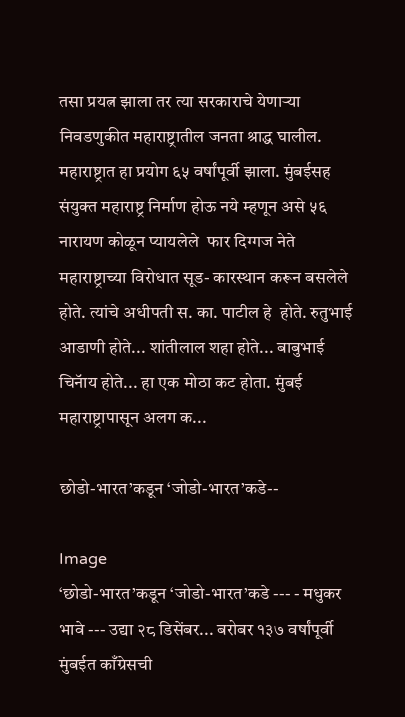तसा प्रयत्न झाला तर त्या सरकाराचे येणाऱ्या निवडणुकीत महाराष्ट्रातील जनता श्राद्ध घालील.  महाराष्ट्रात हा प्रयोग ६५ वर्षांपूर्वी झाला. मुंबईसह संयुक्त महाराष्ट्र निर्माण होऊ नये म्हणून असे ५६ नारायण कोळून प्यायलेले  फार दिग्गज नेते महाराष्ट्राच्या विरोधात सूड- कारस्थान करून बसलेले होते. त्यांचे अधीपती स. का. पाटील हे  होते. रुतुभाई आडाणी होते... शांतीलाल शहा होते... बाबुभाई चिनॅाय होते... हा एक मोठा कट होता. मुंबई महाराष्ट्रापासून अलग क...

छोडो-भारत’कडून ‘जोडो-भारत’कडे--

Image
‘छोडो-भारत’कडून ‘जोडो-भारत’कडे --- - मधुकर भावे --- उद्या २८ डिसेंबर... बरोबर १३७ वर्षांपूर्वी मुंबईत काँग्रेसची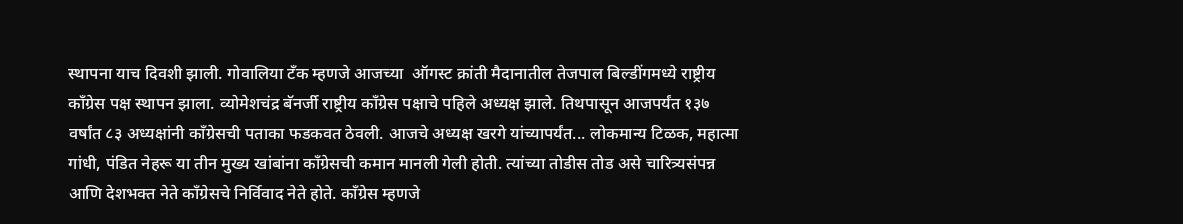स्थापना याच दिवशी झाली. गोवालिया टँक म्हणजे आजच्या  ऑगस्ट क्रांती मैदानातील तेजपाल बिल्डींगमध्ये राष्ट्रीय काँग्रेस पक्ष स्थापन झाला. व्योमेशचंद्र बॅनर्जी राष्ट्रीय काँग्रेस पक्षाचे पहिले अध्यक्ष झाले. तिथपासून आजपर्यंत १३७ वर्षांत ८३ अध्यक्षांनी काँग्रेसची पताका फडकवत ठेवली. आजचे अध्यक्ष खरगे यांच्यापर्यंत... लोकमान्य टिळक, महात्मा गांधी, पंडित नेहरू या तीन मुख्य खांबांना काँग्रेसची कमान मानली गेली होती. त्यांच्या तोडीस तोड असे चारित्र्यसंपन्न आणि देशभक्त नेते काँग्रेसचे निर्विवाद नेते होते. काँग्रेस म्हणजे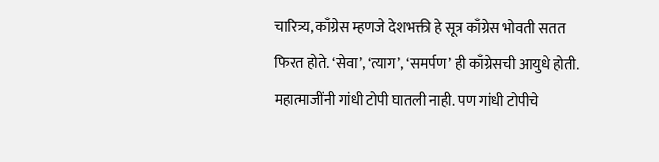चारित्र्य, काँग्रेस म्हणजे देशभक्ती हे सूत्र काँग्रेस भोवती सतत फिरत होते. ‘सेवा’, ‘त्याग’, ‘समर्पण’ ही काँग्रेसची आयुधे होती. महात्माजींनी गांधी टोपी घातली नाही. पण गांधी टोपीचे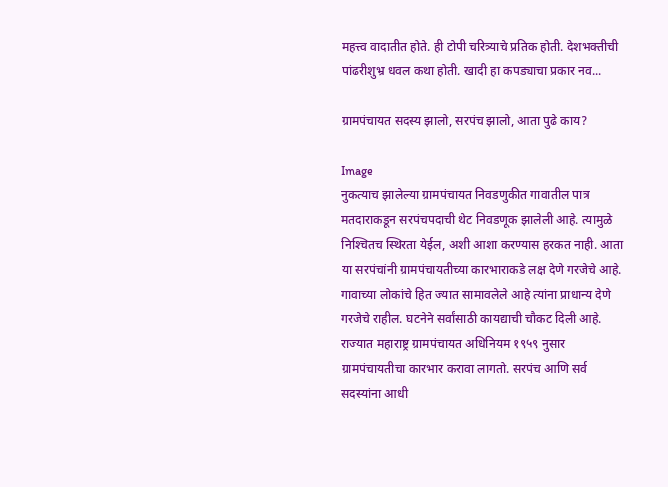महत्त्व वादातीत होते. ही टोपी चरित्र्याचे प्रतिक होती. देशभक्तीची पांढरीशुभ्र धवल कथा होती. खादी हा कपड्याचा प्रकार नव...

ग्रामपंचायत सदस्य झालो, सरपंच झालो, आता पुढे काय?

Image
नुकत्याच झालेल्या ग्रामपंचायत निवडणुकीत गावातील पात्र मतदाराकडून सरपंचपदाची थेट निवडणूक झालेली आहे. त्यामुळे निश्‍चितच स्थिरता येईल, अशी आशा करण्यास हरकत नाही. आता या सरपंचांनी ग्रामपंचायतीच्या कारभाराकडे लक्ष देणे गरजेचे आहे. गावाच्या लोकांचे हित ज्यात सामावलेले आहे त्यांना प्राधान्य देणे गरजेचे राहील. घटनेने सर्वांसाठी कायद्याची चौकट दिली आहे. राज्यात महाराष्ट्र ग्रामपंचायत अधिनियम १९५९ नुसार ग्रामपंचायतीचा कारभार करावा लागतो. सरपंच आणि सर्व सदस्यांना आधी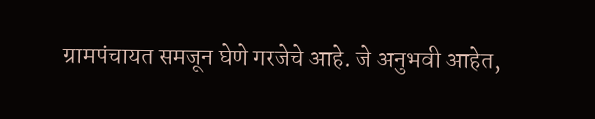ग्रामपंचायत समजून घेणे गरजेचे आहे. जे अनुभवी आहेत,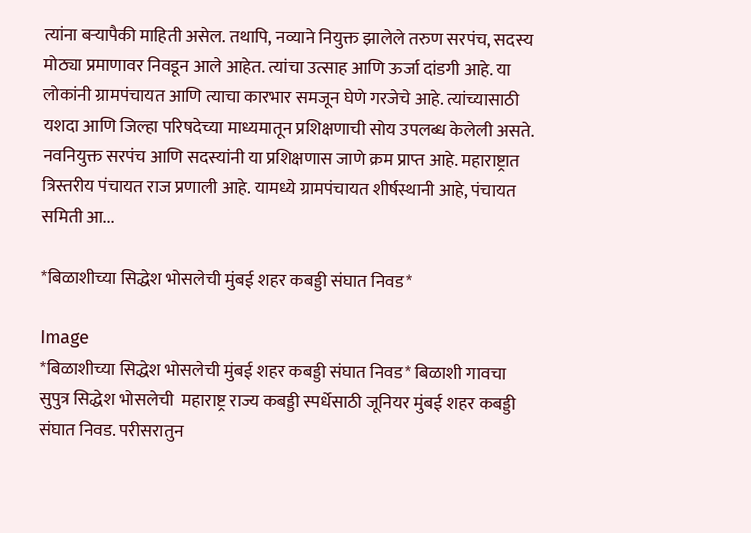त्यांना बऱ्यापैकी माहिती असेल. तथापि, नव्याने नियुक्त झालेले तरुण सरपंच, सदस्य मोठ्या प्रमाणावर निवडून आले आहेत. त्यांचा उत्साह आणि ऊर्जा दांडगी आहे. या लोकांनी ग्रामपंचायत आणि त्याचा कारभार समजून घेणे गरजेचे आहे. त्यांच्यासाठी यशदा आणि जिल्हा परिषदेच्या माध्यमातून प्रशिक्षणाची सोय उपलब्ध केलेली असते.  नवनियुक्त सरपंच आणि सदस्यांनी या प्रशिक्षणास जाणे क्रम प्राप्त आहे. महाराष्ट्रात त्रिस्तरीय पंचायत राज प्रणाली आहे. यामध्ये ग्रामपंचायत शीर्षस्थानी आहे, पंचायत समिती आ...

*बिळाशीच्या सिद्धेश भोसलेची मुंबई शहर कबड्डी संघात निवड*

Image
*बिळाशीच्या सिद्धेश भोसलेची मुंबई शहर कबड्डी संघात निवड* बिळाशी गावचा सुपुत्र सिद्धेश भोसलेची  महाराष्ट्र राज्य कबड्डी स्पर्धेसाठी जूनियर मुंबई शहर कबड्डी संघात निवड. परीसरातुन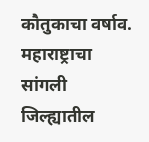कौतुकाचा वर्षाव.   महाराष्ट्राचा सांगली जिल्ह्यातील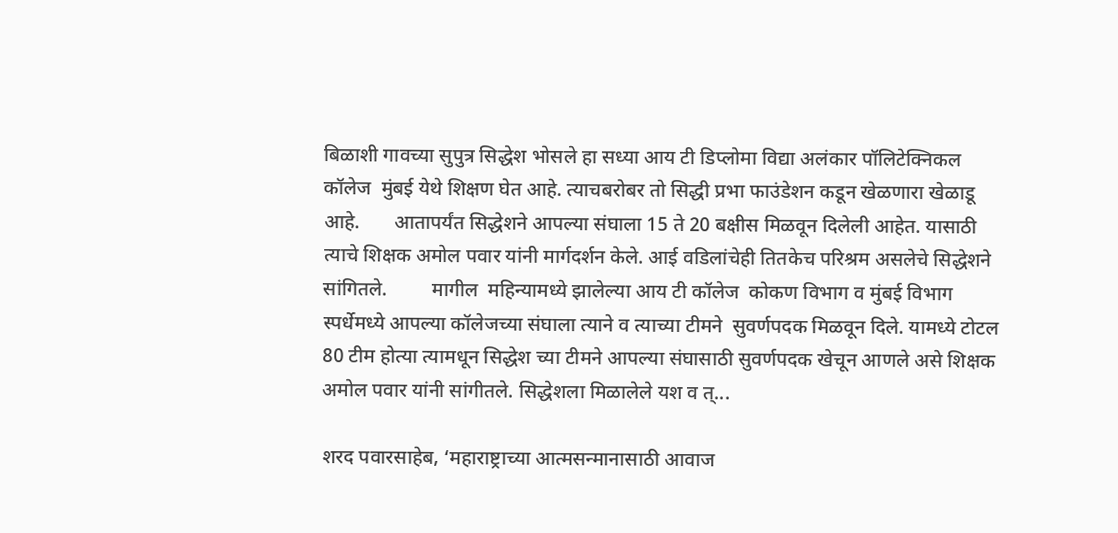बिळाशी गावच्या सुपुत्र सिद्धेश भोसले हा सध्या आय टी डिप्लोमा विद्या अलंकार पॉलिटेक्निकल कॉलेज  मुंबई येथे शिक्षण घेत आहे. त्याचबरोबर तो सिद्धी प्रभा फाउंडेशन कडून खेळणारा खेळाडू आहे.       आतापर्यंत सिद्धेशने आपल्या संघाला 15 ते 20 बक्षीस मिळवून दिलेली आहेत. यासाठी  त्याचे शिक्षक अमोल पवार यांनी मार्गदर्शन केले. आई वडिलांचेही तितकेच परिश्रम असलेचे सिद्धेशने सांगितले.         मागील  महिन्यामध्ये झालेल्या आय टी कॉलेज  कोकण विभाग व मुंबई विभाग स्पर्धेमध्ये आपल्या कॉलेजच्या संघाला त्याने व त्याच्या टीमने  सुवर्णपदक मिळवून दिले. यामध्ये टोटल 80 टीम होत्या त्यामधून सिद्धेश च्या टीमने आपल्या संघासाठी सुवर्णपदक खेचून आणले असे शिक्षक अमोल पवार यांनी सांगीतले. सिद्धेशला मिळालेले यश व त्...

शरद पवारसाहेब, ‘महाराष्ट्राच्या आत्मसन्मानासाठी आवाज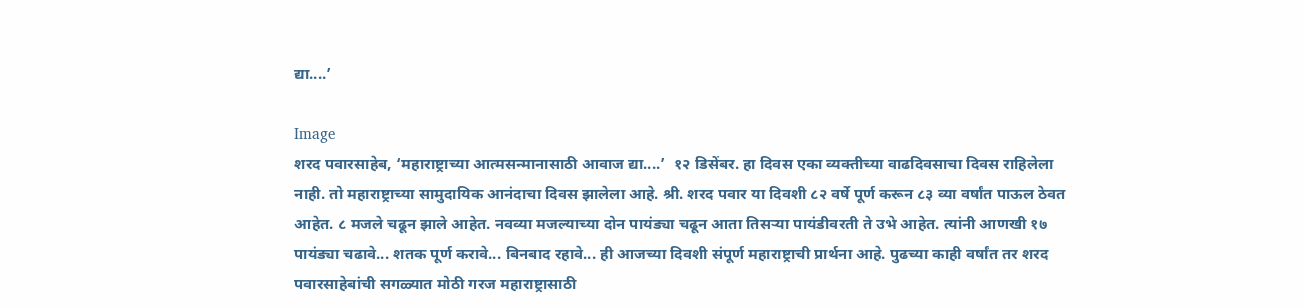द्या....’

Image
शरद पवारसाहेब, ‘महाराष्ट्राच्या आत्मसन्मानासाठी आवाज द्या....’  १२ डिसेंबर. हा दिवस एका व्यक्तीच्या वाढदिवसाचा दिवस राहिलेला नाही. तो महाराष्ट्राच्या सामुदायिक आनंदाचा दिवस झालेला आहे. श्री. शरद पवार या दिवशी ८२ वर्षे पूर्ण करून ८३ व्या वर्षांत पाऊल ठेवत आहेत. ८ मजले चढून झाले आहेत. नवव्या मजल्याच्या दोन पायंड्या चढून आता तिसऱ्या पायंडीवरती ते उभे आहेत. त्यांनी आणखी १७ पायंड्या चढावे... शतक पूर्ण करावे... बिनबाद रहावे... ही आजच्या दिवशी संपूर्ण महाराष्ट्राची प्रार्थना आहे. पुढच्या काही वर्षांत तर शरद पवारसाहेबांची सगळ्यात मोठी गरज महाराष्ट्रासाठी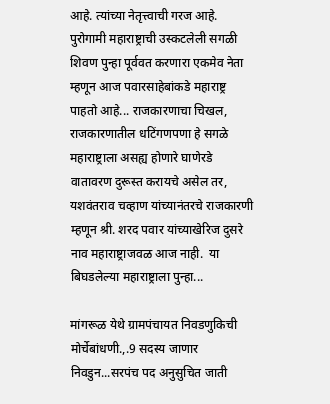आहे. त्यांच्या नेतृत्त्वाची गरज आहे.  पुरोगामी महाराष्ट्राची उस्कटलेली सगळी शिवण पुन्हा पूर्ववत करणारा एकमेव नेता म्हणून आज पवारसाहेबांकडे महाराष्ट्र पाहतो आहे... राजकारणाचा चिखल, राजकारणातील धटिंगणपणा हे सगळे महाराष्ट्राला असह्य होणारे घाणेरडे वातावरण दुरूस्त करायचे असेल तर, यशवंतराव चव्हाण यांच्यानंतरचे राजकारणी म्हणून श्री. शरद पवार यांच्याखेरिज दुसरे नाव महाराष्ट्राजवळ आज नाही.  या बिघडलेल्या महाराष्ट्राला पुन्हा...

मांगरूळ येथे ग्रामपंचायत निवडणुकिची मोर्चेबांधणी.,.9 सदस्य जाणार निवडुन...सरपंच पद अनुसुचित जाती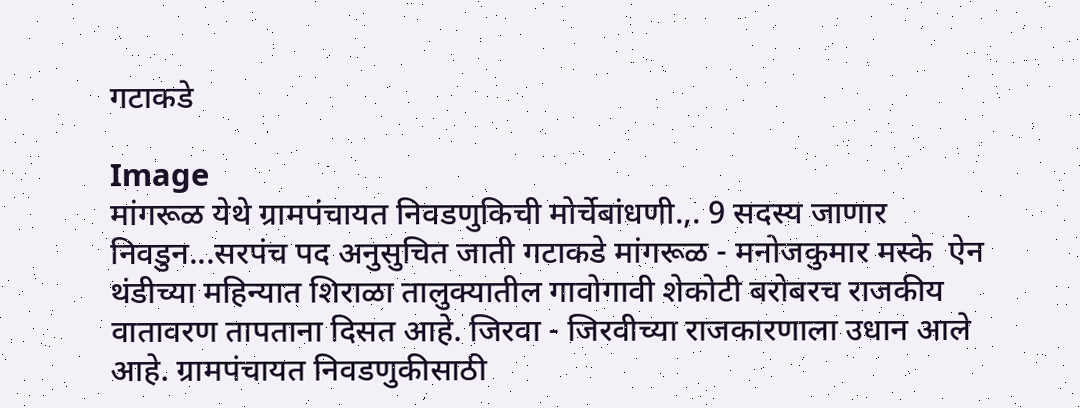गटाकडे

Image
मांगरूळ येथे ग्रामपंचायत निवडणुकिची मोर्चेबांधणी.,. 9 सदस्य जाणार निवडुन...सरपंच पद अनुसुचित जाती गटाकडे मांगरूळ - मनोजकुमार मस्के  ऐन थंडीच्या महिन्यात शिराळा तालुक्यातील गावोगावी शेकोटी बरोबरच राजकीय वातावरण तापताना दिसत आहे. जिरवा - जिरवीच्या राजकारणाला उधान आले आहे. ग्रामपंचायत निवडणुकीसाठी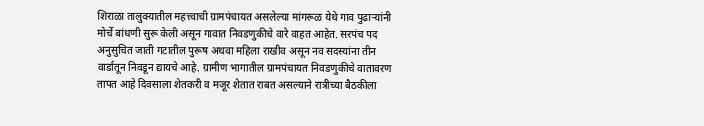शिराळा तालुक्यातील महत्त्वाची ग्रामपंचायत असलेल्या मांगरूळ येथे गाव पुढाऱ्यांनी मोर्चे बांधणी सुरू केली असून गावात निवडणुकीचे वारे वाहत आहेत. सरपंच पद अनुसुचित जाती गटातील पुरूष अथवा महिला राखीव असून नव सदस्यांना तीन वार्डातून निवडून द्यायचे आहे. ग्रामीण भागातील ग्रामपंचायत निवडणुकीचे वातावरण तापत आहे दिवसाला शेतकरी व मजूर शेतात राबत असल्याने रात्रीच्या बैठकीला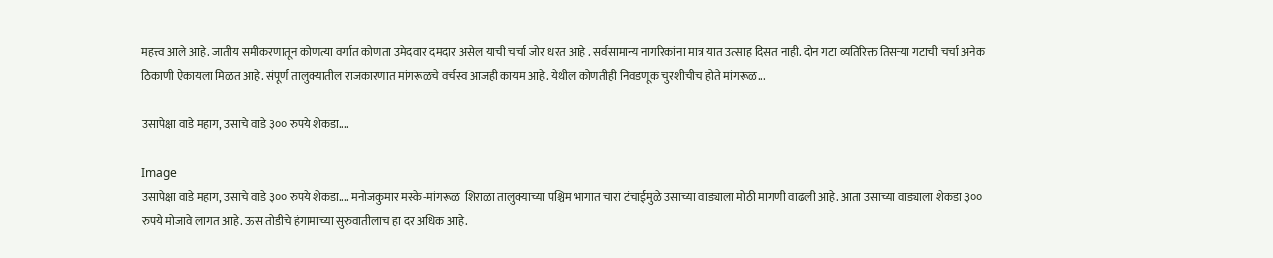महत्त्व आले आहे. जातीय समीकरणातून कोणत्या वर्गात कोणता उमेदवार दमदार असेल याची चर्चा जोर धरत आहे . सर्वसामान्य नागरिकांना मात्र यात उत्साह दिसत नाही. दोन गटा व्यतिरिक्त तिसऱ्या गटाची चर्चा अनेक ठिकाणी ऐकायला मिळत आहे. संपूर्ण तालुक्यातील राजकारणात मांगरूळचे वर्चस्व आजही कायम आहे. येथील कोणतीही निवडणूक चुरशीचीच होते मांगरूळ...

उसापेक्षा वाडे महाग, उसाचे वाडे ३०० रुपये शेकडा....

Image
उसापेक्षा वाडे महाग, उसाचे वाडे ३०० रुपये शेकडा.... मनोजकुमार मस्के-मांगरूळ  शिराळा तालुक्याच्या पश्चिम भागात चारा टंचाईमुळे उसाच्या वाड्याला मोठी मागणी वाढली आहे. आता उसाच्या वाड्याला शेकडा ३०० रुपये मोजावे लागत आहे. ऊस तोडीचे हंगामाच्या सुरुवातीलाच हा दर अधिक आहे.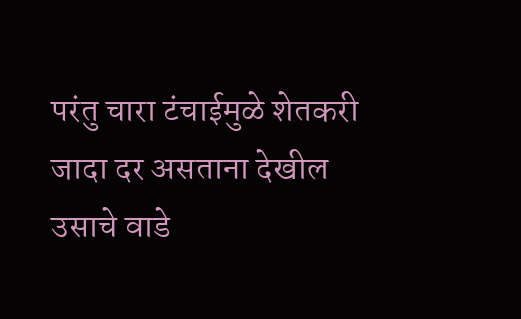परंतु चारा टंचाईमुळे शेतकरी जादा दर असताना देखील उसाचे वाडे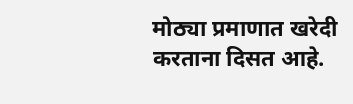मोठ्या प्रमाणात खरेदी करताना दिसत आहे.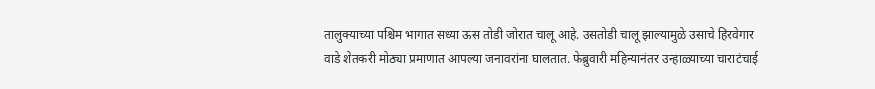तालुक्याच्या पश्चिम भागात सध्या ऊस तोडी जोरात चालू आहे. उसतोडी चालू झाल्यामुळे उसाचे हिरवेगार वाडे शेतकरी मोठ्या प्रमाणात आपल्या जनावरांना घालतात. फेब्रुवारी महिन्यानंतर उन्हाळ्याच्या चाराटंचाई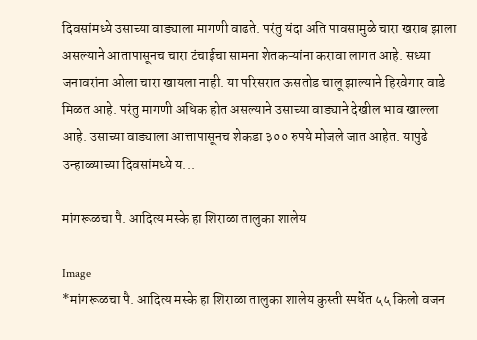दिवसांमध्ये उसाच्या वाड्याला मागणी वाढते. परंतु यंदा अति पावसामुळे चारा खराब झाला असल्याने आतापासूनच चारा टंचाईचा सामना शेतकऱ्यांना करावा लागत आहे. सध्या जनावरांना ओला चारा खायला नाही. या परिसरात ऊसतोड चालू झाल्याने हिरवेगार वाडे मिळत आहे. परंतु मागणी अधिक होत असल्याने उसाच्या वाड्याने देखील भाव खाल्ला आहे. उसाच्या वाड्याला आत्तापासूनच शेकडा ३०० रुपये मोजले जात आहेत. यापुढे उन्हाळ्याच्या दिवसांमध्ये य...

मांगरूळचा पै. आदित्य मस्के हा शिराळा तालुका शालेय

Image
*मांगरूळचा पै. आदित्य मस्के हा शिराळा तालुका शालेय कुस्ती स्पर्धेत ५५ किलो वजन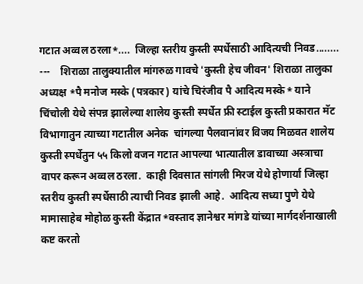गटात अव्वल ठरला*....  जिल्हा स्तरीय कुस्ती स्पर्धेसाठी आदित्यची निवड........  ---    शिराळा तालुक्यातील मांगरुळ गावचे 'कुस्ती हेच जीवन' शिराळा तालुका अध्यक्ष *पै मनोज मस्के (पत्रकार) यांचे चिरंजीव पै आदित्य मस्के* याने चिंचोली येथे संपन्न झालेल्या शालेय कुस्ती स्पर्धेत फ्री स्टाईल कुस्ती प्रकारात मॅट विभागातुन त्याच्या गटातील अनेक  चांगल्या पैलवानांवर विजय मिळवत शालेय कुस्ती स्पर्धेतुन ५५ किलो वजन गटात आपल्या भात्यातील डावाच्या अस्त्राचा वापर करून अव्वल ठरला.  काही दिवसात सांगली मिरज येथे होणार्या जिल्हा स्तरीय कुस्ती स्पर्धेसाठी त्याची निवड झाली आहे.  आदित्य सध्या पुणे येथे मामासाहेब मोहोळ कुस्ती केंद्रात *वस्ताद ज्ञानेश्वर मांगडे यांच्या मार्गदर्शनाखाली कष्ट करतो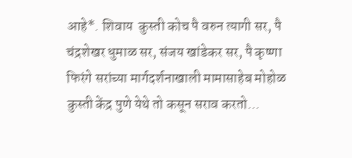आहे*. शिवाय  कुस्ती कोच पै वरुन त्यागी सर, पै चंद्रशेखर धुमाळ सर, संजय खांडेकर सर, पै कृष्णा फिरंगे सरांच्या मार्गदर्शनाखाली मामासाहेब मोहोळ कुस्ती केंद्र पुणे येथे तो कसून सराव करतो...